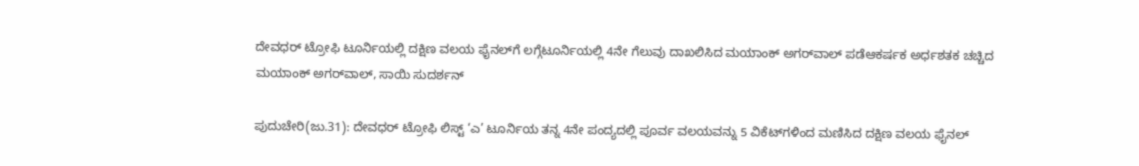ದೇವಧರ್ ಟ್ರೋಫಿ ಟೂರ್ನಿಯಲ್ಲಿ ದಕ್ಷಿಣ ವಲಯ ಫೈನಲ್‌ಗೆ ಲಗ್ಗೆಟೂರ್ನಿಯಲ್ಲಿ 4ನೇ ಗೆಲುವು ದಾಖಲಿಸಿದ ಮಯಾಂಕ್‌ ಅಗರ್‌ವಾಲ್ ಪಡೆಆಕರ್ಷಕ ಅರ್ಧಶತಕ ಚಚ್ಚಿದ ಮಯಾಂಕ್ ಅಗರ್‌ವಾಲ್‌, ಸಾಯಿ ಸುದರ್ಶನ್

ಪುದುಚೇರಿ(ಜು.31): ದೇವಧರ್‌ ಟ್ರೋಫಿ ಲಿಸ್ಟ್‌ ‘ಎ’ ಟೂರ್ನಿಯ ತನ್ನ 4ನೇ ಪಂದ್ಯದಲ್ಲಿ ಪೂರ್ವ ವಲಯವನ್ನು 5 ವಿಕೆಟ್‌ಗಳಿಂದ ಮಣಿಸಿದ ದಕ್ಷಿಣ ವಲಯ ಫೈನಲ್‌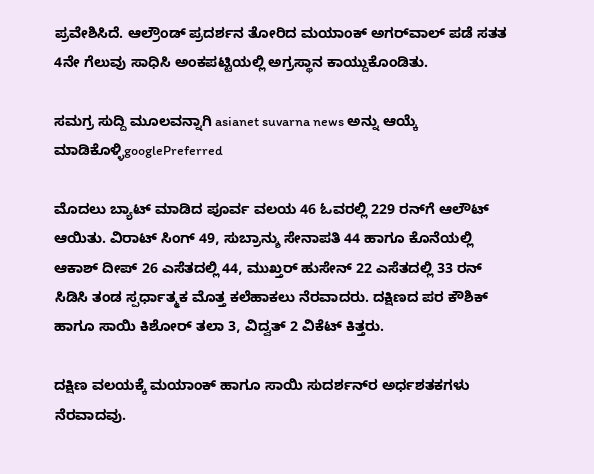ಪ್ರವೇಶಿಸಿದೆ. ಆಲ್ರೌಂಡ್‌ ಪ್ರದರ್ಶನ ತೋರಿದ ಮಯಾಂಕ್ ಅಗರ್‌ವಾಲ್‌ ಪಡೆ ಸತತ 4ನೇ ಗೆಲುವು ಸಾಧಿಸಿ ಅಂಕಪಟ್ಟಿಯಲ್ಲಿ ಅಗ್ರಸ್ಥಾನ ಕಾಯ್ದುಕೊಂಡಿತು.

ಸಮಗ್ರ ಸುದ್ದಿ ಮೂಲವನ್ನಾಗಿ asianet suvarna news ಅನ್ನು ಆಯ್ಕೆ ಮಾಡಿಕೊಳ್ಳಿgooglePreferred

ಮೊದಲು ಬ್ಯಾಟ್‌ ಮಾಡಿದ ಪೂರ್ವ ವಲಯ 46 ಓವರಲ್ಲಿ 229 ರನ್‌ಗೆ ಆಲೌಟ್‌ ಆಯಿತು. ವಿರಾಟ್‌ ಸಿಂಗ್‌ 49, ಸುಬ್ರಾನ್ಶು ಸೇನಾಪತಿ 44 ಹಾಗೂ ಕೊನೆಯಲ್ಲಿ ಆಕಾಶ್ ದೀಪ್‌ 26 ಎಸೆತದಲ್ಲಿ 44, ಮುಖ್ತರ್‌ ಹುಸೇನ್‌ 22 ಎಸೆತದಲ್ಲಿ 33 ರನ್‌ ಸಿಡಿಸಿ ತಂಡ ಸ್ಪರ್ಧಾತ್ಮಕ ಮೊತ್ತ ಕಲೆಹಾಕಲು ನೆರವಾದರು. ದಕ್ಷಿಣದ ಪರ ಕೌಶಿಕ್‌ ಹಾಗೂ ಸಾಯಿ ಕಿಶೋರ್‌ ತಲಾ 3, ವಿದ್ವತ್‌ 2 ವಿಕೆಟ್‌ ಕಿತ್ತರು.

ದಕ್ಷಿಣ ವಲಯಕ್ಕೆ ಮಯಾಂಕ್‌ ಹಾಗೂ ಸಾಯಿ ಸುದರ್ಶನ್‌ರ ಅರ್ಧಶತಕಗಳು ನೆರವಾದವು.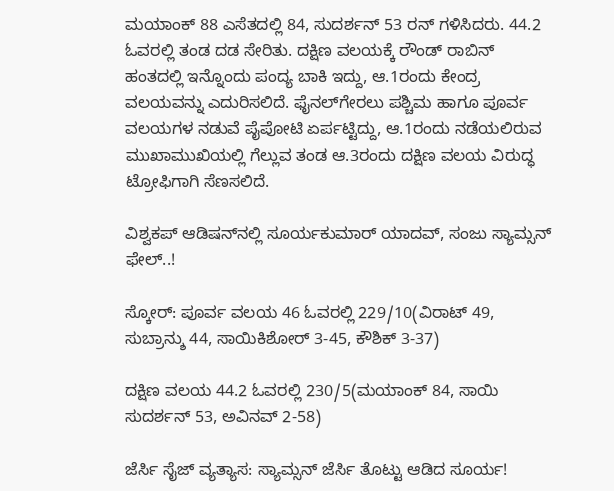ಮಯಾಂಕ್‌ 88 ಎಸೆತದಲ್ಲಿ 84, ಸುದರ್ಶನ್‌ 53 ರನ್‌ ಗಳಿಸಿದರು. 44.2 ಓವರಲ್ಲಿ ತಂಡ ದಡ ಸೇರಿತು. ದಕ್ಷಿಣ ವಲಯಕ್ಕೆ ರೌಂಡ್‌ ರಾಬಿನ್‌ ಹಂತದಲ್ಲಿ ಇನ್ನೊಂದು ಪಂದ್ಯ ಬಾಕಿ ಇದ್ದು, ಆ.1ರಂದು ಕೇಂದ್ರ ವಲಯವನ್ನು ಎದುರಿಸಲಿದೆ. ಫೈನಲ್‌ಗೇರಲು ಪಶ್ಚಿಮ ಹಾಗೂ ಪೂರ್ವ ವಲಯಗಳ ನಡುವೆ ಪೈಪೋಟಿ ಏರ್ಪಟ್ಟಿದ್ದು, ಆ.1ರಂದು ನಡೆಯಲಿರುವ ಮುಖಾಮುಖಿಯಲ್ಲಿ ಗೆಲ್ಲುವ ತಂಡ ಆ.3ರಂದು ದಕ್ಷಿಣ ವಲಯ ವಿರುದ್ಧ ಟ್ರೋಫಿಗಾಗಿ ಸೆಣಸಲಿದೆ.

ವಿಶ್ವಕಪ್‌ ಆಡಿಷನ್‌ನಲ್ಲಿ ಸೂರ್ಯಕುಮಾರ್ ಯಾದವ್, ಸಂಜು ಸ್ಯಾಮ್ಸನ್‌ ಫೇಲ್‌..!

ಸ್ಕೋರ್‌: ಪೂರ್ವ ವಲಯ 46 ಓವರಲ್ಲಿ 229/10(ವಿರಾಟ್‌ 49, ಸುಬ್ರಾನ್ಶು 44, ಸಾಯಿಕಿಶೋರ್‌ 3-45, ಕೌಶಿಕ್‌ 3-37)

ದಕ್ಷಿಣ ವಲಯ 44.2 ಓವರಲ್ಲಿ 230/5(ಮಯಾಂಕ್‌ 84, ಸಾಯಿ ಸುದರ್ಶನ್‌ 53, ಅವಿನವ್‌ 2-58)

ಜೆರ್ಸಿ ಸೈಜ್‌ ವ್ಯತ್ಯಾಸ: ಸ್ಯಾಮ್ಸನ್‌ ಜೆರ್ಸಿ ತೊಟ್ಟು ಆಡಿದ ಸೂರ್ಯ!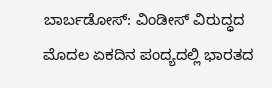ಬಾರ್ಬಡೋಸ್‌: ವಿಂಡೀಸ್‌ ವಿರುದ್ಧದ ಮೊದಲ ಏಕದಿನ ಪಂದ್ಯದಲ್ಲಿ ಭಾರತದ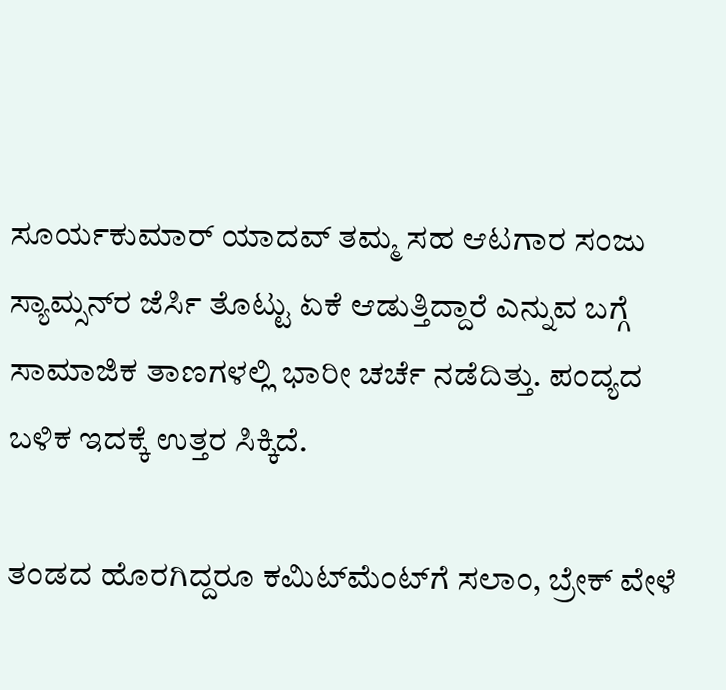ಸೂರ್ಯಕುಮಾರ್‌ ಯಾದವ್‌ ತಮ್ಮ ಸಹ ಆಟಗಾರ ಸಂಜು ಸ್ಯಾಮ್ಸನ್‌ರ ಜೆರ್ಸಿ ತೊಟ್ಟು ಏಕೆ ಆಡುತ್ತಿದ್ದಾರೆ ಎನ್ನುವ ಬಗ್ಗೆ ಸಾಮಾಜಿಕ ತಾಣಗಳಲ್ಲಿ ಭಾರೀ ಚರ್ಚೆ ನಡೆದಿತ್ತು. ಪಂದ್ಯದ ಬಳಿಕ ಇದಕ್ಕೆ ಉತ್ತರ ಸಿಕ್ಕಿದೆ.

ತಂಡದ ಹೊರಗಿದ್ದರೂ ಕಮಿಟ್‌ಮೆಂಟ್‌ಗೆ ಸಲಾಂ, ಬ್ರೇಕ್ ವೇಳೆ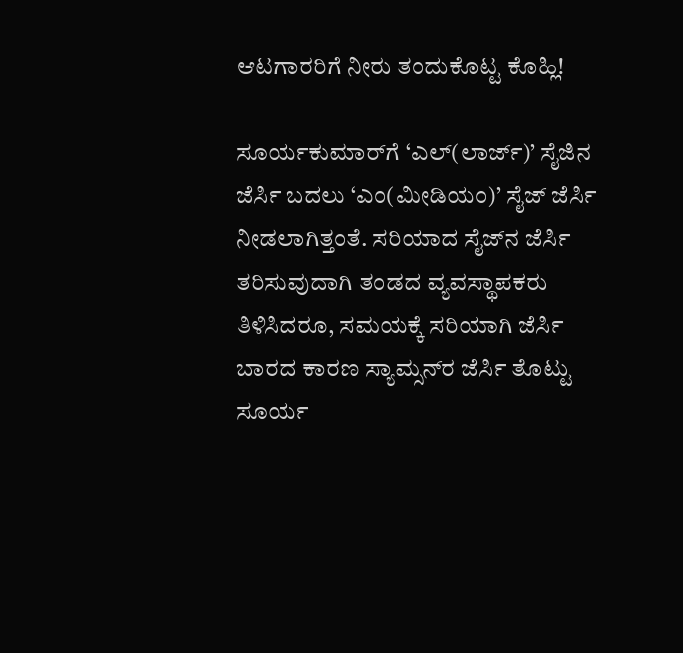ಆಟಗಾರರಿಗೆ ನೀರು ತಂದುಕೊಟ್ಟ ಕೊಹ್ಲಿ!

ಸೂರ್ಯಕುಮಾರ್‌ಗೆ ‘ಎಲ್‌(ಲಾರ್ಜ್‌)’ ಸೈಜಿನ ಜೆರ್ಸಿ ಬದಲು ‘ಎಂ(ಮೀಡಿಯಂ)’ ಸೈಜ್‌ ಜೆರ್ಸಿ ನೀಡಲಾಗಿತ್ತಂತೆ. ಸರಿಯಾದ ಸೈಜ್‌ನ ಜೆರ್ಸಿ ತರಿಸುವುದಾಗಿ ತಂಡದ ವ್ಯವಸ್ಥಾಪಕರು ತಿಳಿಸಿದರೂ, ಸಮಯಕ್ಕೆ ಸರಿಯಾಗಿ ಜೆರ್ಸಿ ಬಾರದ ಕಾರಣ ಸ್ಯಾಮ್ಸನ್‌ರ ಜೆರ್ಸಿ ತೊಟ್ಟು ಸೂರ್ಯ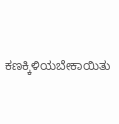ಕಣಕ್ಕಿಳಿಯಬೇಕಾಯಿತು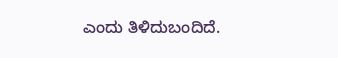ಎಂದು ತಿಳಿದುಬಂದಿದೆ.